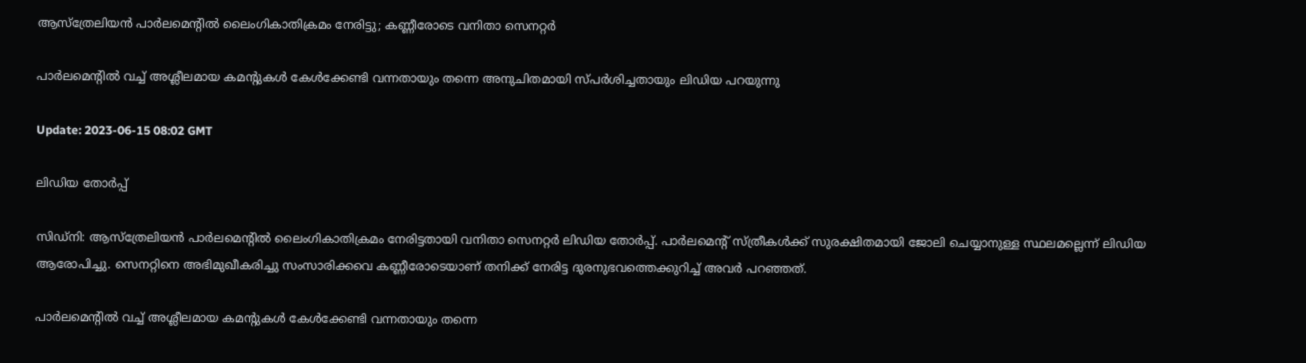ആസ്ത്രേലിയന്‍ പാർലമെന്‍റില്‍ ലൈംഗികാതിക്രമം നേരിട്ടു; കണ്ണീരോടെ വനിതാ സെനറ്റര്‍

പാര്‍ലമെന്‍റില്‍ വച്ച് അശ്ലീലമായ കമന്‍റുകള്‍ കേള്‍ക്കേണ്ടി വന്നതായും തന്നെ അനുചിതമായി സ്പര്‍ശിച്ചതായും ലിഡിയ പറയുന്നു

Update: 2023-06-15 08:02 GMT

ലിഡിയ തോര്‍പ്പ്

സിഡ്നി: ആസ്ത്രേലിയന്‍ പാർലമെന്‍റില്‍ ലൈംഗികാതിക്രമം നേരിട്ടതായി വനിതാ സെനറ്റര്‍ ലിഡിയ തോർപ്പ്. പാര്‍ലമെന്‍റ് സ്ത്രീകള്‍ക്ക് സുരക്ഷിതമായി ജോലി ചെയ്യാനുള്ള സ്ഥലമല്ലെന്ന് ലിഡിയ ആരോപിച്ചു. സെനറ്റിനെ അഭിമുഖീകരിച്ചു സംസാരിക്കവെ കണ്ണീരോടെയാണ് തനിക്ക് നേരിട്ട ദുരനുഭവത്തെക്കുറിച്ച് അവര്‍ പറഞ്ഞത്.

പാര്‍ലമെന്‍റില്‍ വച്ച് അശ്ലീലമായ കമന്‍റുകള്‍ കേള്‍ക്കേണ്ടി വന്നതായും തന്നെ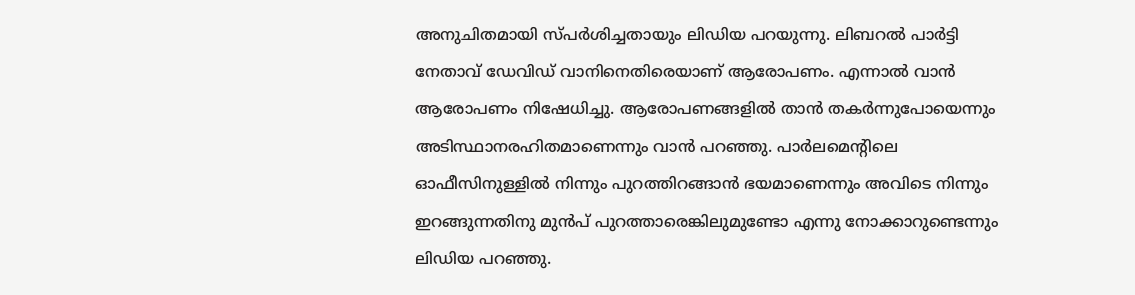അനുചിതമായി സ്പര്‍ശിച്ചതായും ലിഡിയ പറയുന്നു. ലിബറല്‍ പാര്‍ട്ടി നേതാവ് ഡേവിഡ് വാനിനെതിരെയാണ് ആരോപണം. എന്നാല്‍ വാന്‍ ആരോപണം നിഷേധിച്ചു. ആരോപണങ്ങളില്‍ താന്‍ തകര്‍ന്നുപോയെന്നും അടിസ്ഥാനരഹിതമാണെന്നും വാന്‍ പറഞ്ഞു. പാര്‍ലമെന്‍റിലെ ഓഫീസിനുള്ളില്‍ നിന്നും പുറത്തിറങ്ങാന്‍ ഭയമാണെന്നും അവിടെ നിന്നും ഇറങ്ങുന്നതിനു മുന്‍പ് പുറത്താരെങ്കിലുമുണ്ടോ എന്നു നോക്കാറുണ്ടെന്നും ലിഡിയ പറഞ്ഞു.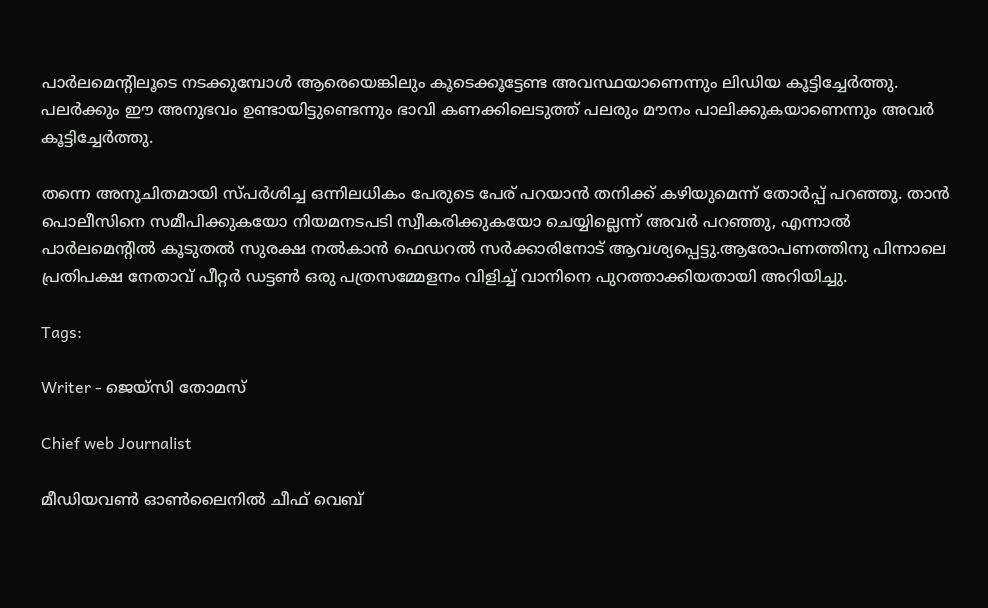പാര്‍ലമെന്‍റിലൂടെ നടക്കുമ്പോള്‍ ആരെയെങ്കിലും കൂടെക്കൂട്ടേണ്ട അവസ്ഥയാണെന്നും ലിഡിയ കൂട്ടിച്ചേര്‍ത്തു. പലര്‍ക്കും ഈ അനുഭവം ഉണ്ടായിട്ടുണ്ടെന്നും ഭാവി കണക്കിലെടുത്ത് പലരും മൗനം പാലിക്കുകയാണെന്നും അവര്‍ കൂട്ടിച്ചേര്‍ത്തു.

തന്നെ അനുചിതമായി സ്പർശിച്ച ഒന്നിലധികം പേരുടെ പേര് പറയാൻ തനിക്ക് കഴിയുമെന്ന് തോർപ്പ് പറഞ്ഞു. താന്‍ പൊലീസിനെ സമീപിക്കുകയോ നിയമനടപടി സ്വീകരിക്കുകയോ ചെയ്യില്ലെന്ന് അവർ പറഞ്ഞു, എന്നാൽ പാർലമെന്‍റില്‍ കൂടുതൽ സുരക്ഷ നൽകാൻ ഫെഡറൽ സർക്കാരിനോട് ആവശ്യപ്പെട്ടു.ആരോപണത്തിനു പിന്നാലെ പ്രതിപക്ഷ നേതാവ് പീറ്റർ ഡട്ടൺ ഒരു പത്രസമ്മേളനം വിളിച്ച് വാനിനെ പുറത്താക്കിയതായി അറിയിച്ചു.

Tags:

Writer - ജെയ്സി തോമസ്

Chief web Journalist

മീഡിയവൺ ഓൺലൈനിൽ ചീഫ് വെബ്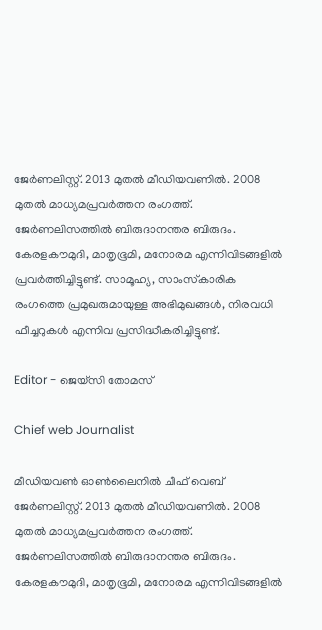ജേർണലിസ്റ്റ്. 2013 മുതൽ മീഡിയവണിൽ. 2008 മുതൽ മാധ്യമപ്രവർത്തന രംഗത്ത്. ജേർണലിസത്തിൽ ബിരുദാനന്തര ബിരുദം. കേരളകൗമുദി, മാതൃഭൂമി, മനോരമ എന്നിവിടങ്ങളിൽ പ്രവർത്തിച്ചിട്ടുണ്ട്. സാമൂഹ്യ, സാംസ്‌കാരിക രംഗത്തെ പ്രമുഖരുമായുള്ള അഭിമുഖങ്ങൾ, നിരവധി ഫീച്ചറുകൾ എന്നിവ പ്രസിദ്ധീകരിച്ചിട്ടുണ്ട്.

Editor - ജെയ്സി തോമസ്

Chief web Journalist

മീഡിയവൺ ഓൺലൈനിൽ ചീഫ് വെബ് ജേർണലിസ്റ്റ്. 2013 മുതൽ മീഡിയവണിൽ. 2008 മുതൽ മാധ്യമപ്രവർത്തന രംഗത്ത്. ജേർണലിസത്തിൽ ബിരുദാനന്തര ബിരുദം. കേരളകൗമുദി, മാതൃഭൂമി, മനോരമ എന്നിവിടങ്ങളിൽ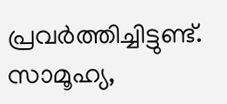പ്രവർത്തിച്ചിട്ടുണ്ട്. സാമൂഹ്യ,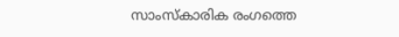സാംസ്‌കാരിക രംഗത്തെ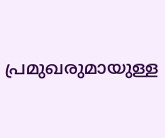പ്രമുഖരുമായുള്ള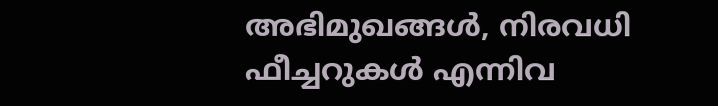അഭിമുഖങ്ങൾ, നിരവധി ഫീച്ചറുകൾ എന്നിവ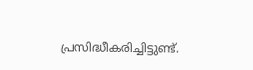പ്രസിദ്ധീകരിച്ചിട്ടുണ്ട്.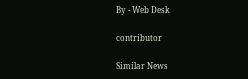By - Web Desk

contributor

Similar News